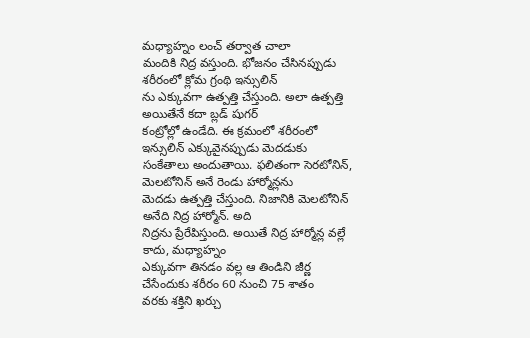మధ్యాహ్నం లంచ్ తర్వాత చాలా
మందికి నిద్ర వస్తుంది. భోజనం చేసినప్పుడు శరీరంలో క్లోమ గ్రంథి ఇన్సులిన్
ను ఎక్కువగా ఉత్పత్తి చేస్తుంది. అలా ఉత్పత్తి అయితేనే కదా బ్లడ్ షుగర్
కంట్రోల్లో ఉండేది. ఈ క్రమంలో శరీరంలో ఇన్సులిన్ ఎక్కువైనప్పుడు మెదడుకు
సంకేతాలు అందుతాయి. ఫలితంగా సెరటోనిన్, మెలటోనిన్ అనే రెండు హార్మోన్లను
మెదడు ఉత్పత్తి చేస్తుంది. నిజానికి మెలటోనిన్ అనేది నిద్ర హార్మోన్. అది
నిద్రను ప్రేరేపిస్తుంది. అయితే నిద్ర హార్మోన్ల వల్లే కాదు, మధ్యాహ్నం
ఎక్కువగా తినడం వల్ల ఆ తిండిని జీర్ణ చేసేందుకు శరీరం 60 నుంచి 75 శాతం
వరకు శక్తిని ఖర్చు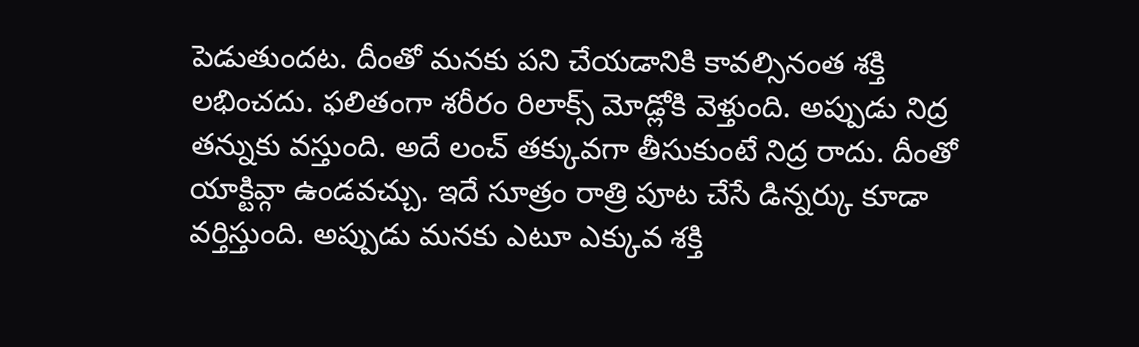పెడుతుందట. దీంతో మనకు పని చేయడానికి కావల్సినంత శక్తి
లభించదు. ఫలితంగా శరీరం రిలాక్స్ మోడ్లోకి వెళ్తుంది. అప్పుడు నిద్ర
తన్నుకు వస్తుంది. అదే లంచ్ తక్కువగా తీసుకుంటే నిద్ర రాదు. దీంతో
యాక్టివ్గా ఉండవచ్చు. ఇదే సూత్రం రాత్రి పూట చేసే డిన్నర్కు కూడా
వర్తిస్తుంది. అప్పుడు మనకు ఎటూ ఎక్కువ శక్తి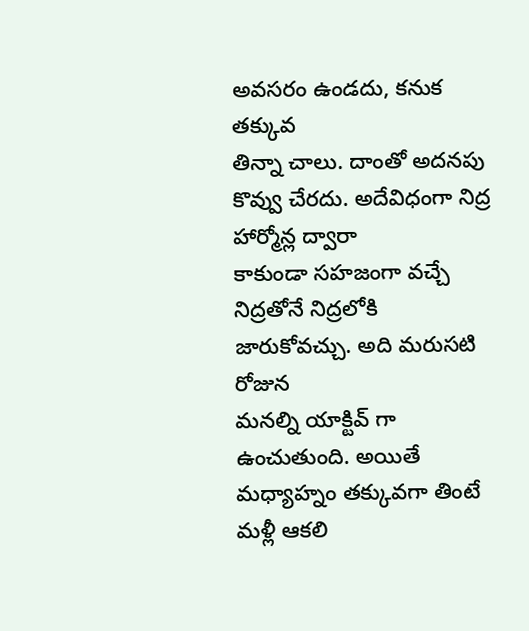అవసరం ఉండదు, కనుక తక్కువ
తిన్నా చాలు. దాంతో అదనపు కొవ్వు చేరదు. అదేవిధంగా నిద్ర హార్మోన్ల ద్వారా
కాకుండా సహజంగా వచ్చే నిద్రతోనే నిద్రలోకి జారుకోవచ్చు. అది మరుసటి రోజున
మనల్ని యాక్టివ్ గా ఉంచుతుంది. అయితే మధ్యాహ్నం తక్కువగా తింటే మళ్లీ ఆకలి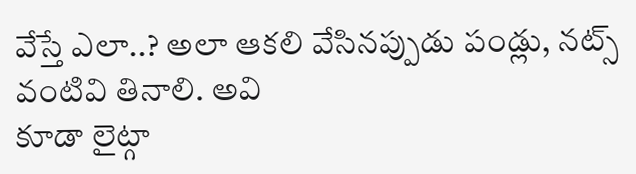వేస్తే ఎలా..? అలా ఆకలి వేసినప్పుడు పండ్లు, నట్స్ వంటివి తినాలి. అవి
కూడా లైట్గా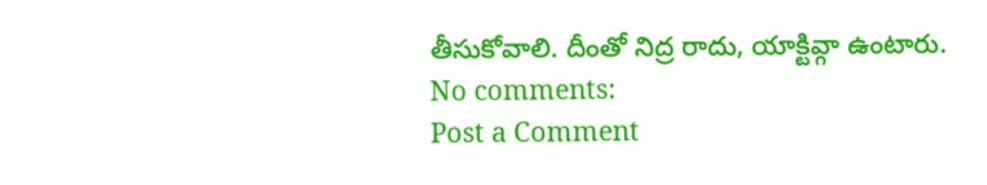తీసుకోవాలి. దీంతో నిద్ర రాదు, యాక్టివ్గా ఉంటారు.
No comments:
Post a Comment